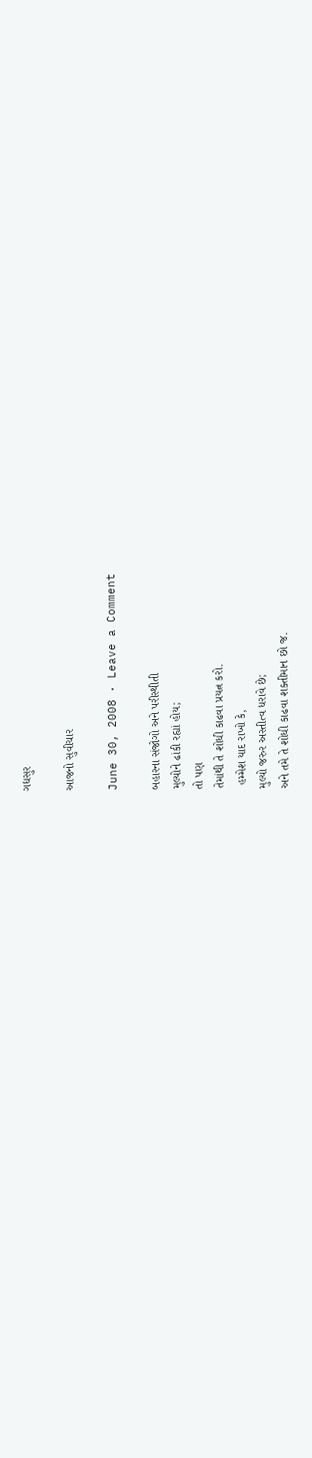ગદ્યસુર

આજનો સુવીચાર

June 30, 2008 · Leave a Comment

બહારના સંજોગો અને પરીસ્થીતી
મુલ્યોને ઢાંકી રહ્યાં હોય;
તો પણ
તેમાંથી તે શોધી કાઢવા પ્રયત્ન કરો.
 હમ્મેશ યાદ રાખો કે,
મુલ્યો જરુર અસ્તીત્વ ધરાવે છે;
અને તમે તે શોધી કાઢવા શક્તીમાન છો જ.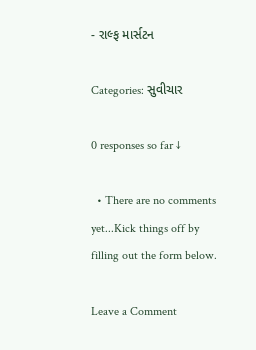- રાલ્ફ માર્સટન

Categories: સુવીચાર

0 responses so far ↓

  • There are no comments yet...Kick things off by filling out the form below.

Leave a Comment